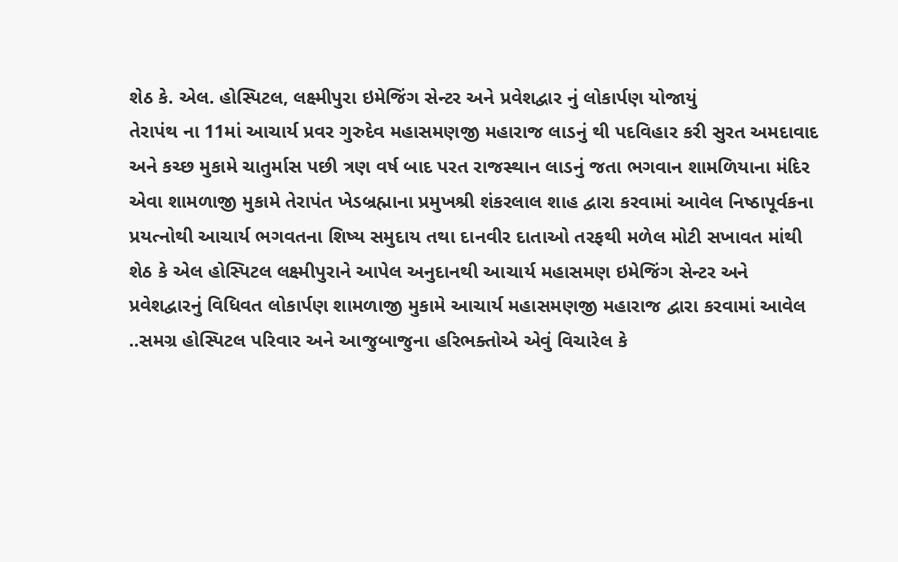શેઠ કે. એલ. હોસ્પિટલ, લક્ષ્મીપુરા ઇમેજિંગ સેન્ટર અને પ્રવેશદ્વાર નું લોકાર્પણ યોજાયું
તેરાપંથ ના 11માં આચાર્ય પ્રવર ગુરુદેવ મહાસમણજી મહારાજ લાડનું થી પદવિહાર કરી સુરત અમદાવાદ અને કચ્છ મુકામે ચાતુર્માસ પછી ત્રણ વર્ષ બાદ પરત રાજસ્થાન લાડનું જતા ભગવાન શામળિયાના મંદિર એવા શામળાજી મુકામે તેરાપંત ખેડબ્રહ્માના પ્રમુખશ્રી શંકરલાલ શાહ દ્વારા કરવામાં આવેલ નિષ્ઠાપૂર્વકના પ્રયત્નોથી આચાર્ય ભગવતના શિષ્ય સમુદાય તથા દાનવીર દાતાઓ તરફથી મળેલ મોટી સખાવત માંથી શેઠ કે એલ હોસ્પિટલ લક્ષ્મીપુરાને આપેલ અનુદાનથી આચાર્ય મહાસમણ ઇમેજિંગ સેન્ટર અને પ્રવેશદ્વારનું વિધિવત લોકાર્પણ શામળાજી મુકામે આચાર્ય મહાસમણજી મહારાજ દ્વારા કરવામાં આવેલ ..સમગ્ર હોસ્પિટલ પરિવાર અને આજુબાજુના હરિભક્તોએ એવું વિચારેલ કે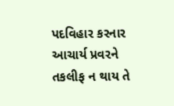પદવિહાર કરનાર આચાર્ય પ્રવરને તકલીફ ન થાય તે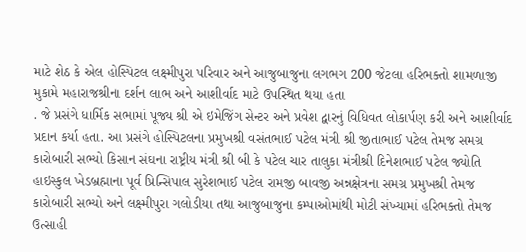માટે શેઠ કે એલ હોસ્પિટલ લક્ષ્મીપુરા પરિવાર અને આજુબાજુના લગભગ 200 જેટલા હરિભક્તો શામળાજી મુકામે મહારાજશ્રીના દર્શન લાભ અને આશીર્વાદ માટે ઉપસ્થિત થયા હતા
. જે પ્રસંગે ધાર્મિક સભામાં પૂજ્ય શ્રી એ ઇમેજિંગ સેન્ટર અને પ્રવેશ દ્વારનું વિધિવત લોકાર્પણ કરી અને આશીર્વાદ પ્રદાન કર્યા હતા. આ પ્રસંગે હોસ્પિટલના પ્રમુખશ્રી વસંતભાઈ પટેલ મંત્રી શ્રી જીતાભાઈ પટેલ તેમજ સમગ્ર કારોબારી સભ્યો કિસાન સંઘના રાષ્ટ્રીય મંત્રી શ્રી બી કે પટેલ ચાર તાલુકા મંત્રીશ્રી દિનેશભાઈ પટેલ જ્યોતિ હાઇસ્કુલ ખેડબ્રહ્માના પૂર્વ પ્રિન્સિપાલ સુરેશભાઈ પટેલ રામજી બાવજી અન્નક્ષેત્રના સમગ્ર પ્રમુખશ્રી તેમજ કારોબારી સભ્યો અને લક્ષ્મીપુરા ગલોડીયા તથા આજુબાજુના કમ્પાઓમાંથી મોટી સંખ્યામાં હરિભક્તો તેમજ ઉત્સાહી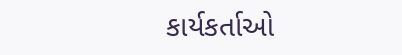કાર્યકર્તાઓ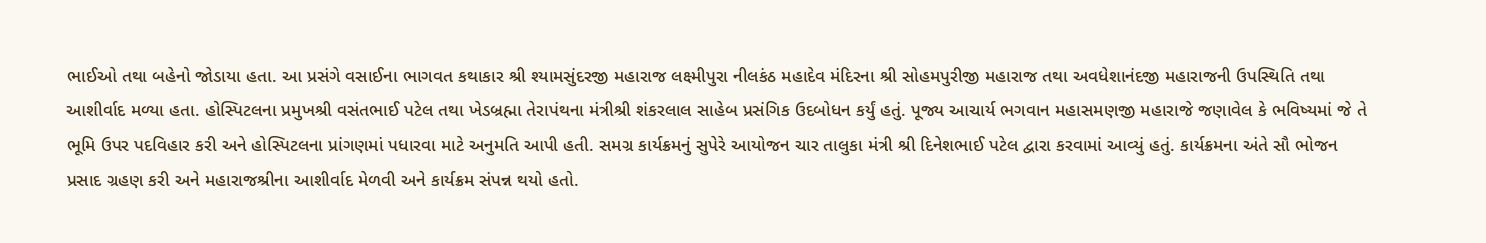ભાઈઓ તથા બહેનો જોડાયા હતા. આ પ્રસંગે વસાઈના ભાગવત કથાકાર શ્રી શ્યામસુંદરજી મહારાજ લક્ષ્મીપુરા નીલકંઠ મહાદેવ મંદિરના શ્રી સોહમપુરીજી મહારાજ તથા અવધેશાનંદજી મહારાજની ઉપસ્થિતિ તથા આશીર્વાદ મળ્યા હતા. હોસ્પિટલના પ્રમુખશ્રી વસંતભાઈ પટેલ તથા ખેડબ્રહ્મા તેરાપંથના મંત્રીશ્રી શંકરલાલ સાહેબ પ્રસંગિક ઉદબોધન કર્યું હતું. પૂજ્ય આચાર્ય ભગવાન મહાસમણજી મહારાજે જણાવેલ કે ભવિષ્યમાં જે તે ભૂમિ ઉપર પદવિહાર કરી અને હોસ્પિટલના પ્રાંગણમાં પધારવા માટે અનુમતિ આપી હતી. સમગ્ર કાર્યક્રમનું સુપેરે આયોજન ચાર તાલુકા મંત્રી શ્રી દિનેશભાઈ પટેલ દ્વારા કરવામાં આવ્યું હતું. કાર્યક્રમના અંતે સૌ ભોજન પ્રસાદ ગ્રહણ કરી અને મહારાજશ્રીના આશીર્વાદ મેળવી અને કાર્યક્રમ સંપન્ન થયો હતો.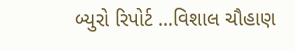બ્યુરો રિપોર્ટ …વિશાલ ચૌહાણ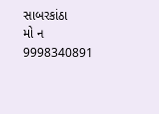સાબરકાંઠા
મો ન 9998340891